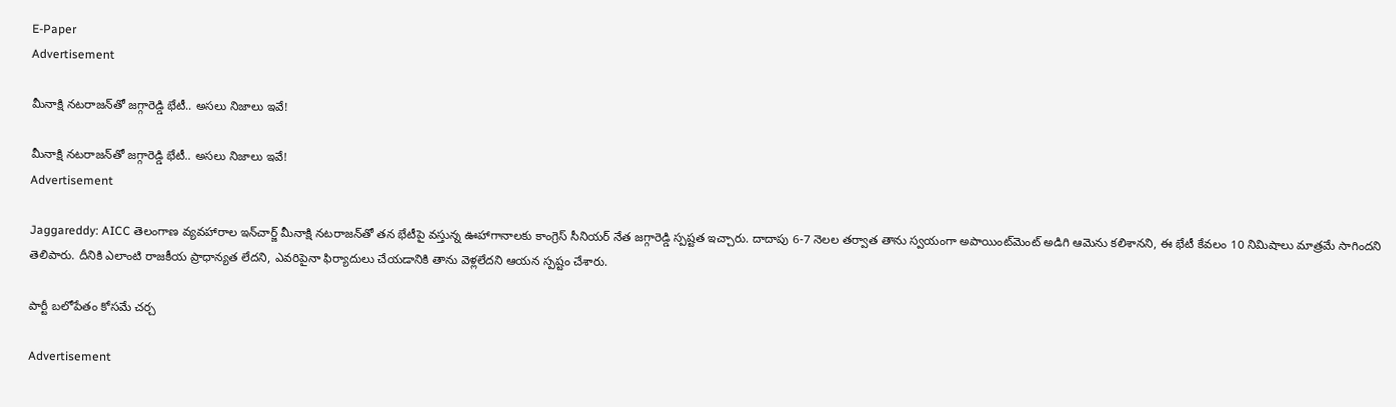E-Paper
Advertisement

మీనాక్షి నటరాజన్‌తో జగ్గారెడ్డి భేటీ.. అసలు నిజాలు ఇవే!

మీనాక్షి నటరాజన్‌తో జగ్గారెడ్డి భేటీ.. అసలు నిజాలు ఇవే!
Advertisement

Jaggareddy: AICC తెలంగాణ వ్యవహారాల ఇన్‌చార్జ్ మీనాక్షి నటరాజన్‌తో తన భేటీపై వస్తున్న ఊహాగానాలకు కాంగ్రెస్ సీనియర్ నేత జగ్గారెడ్డి స్పష్టత ఇచ్చారు. దాదాపు 6-7 నెలల తర్వాత తాను స్వయంగా అపాయింట్‌మెంట్ అడిగి ఆమెను కలిశానని, ఈ భేటీ కేవలం 10 నిమిషాలు మాత్రమే సాగిందని తెలిపారు. దీనికి ఎలాంటి రాజకీయ ప్రాధాన్యత లేదని, ఎవరిపైనా ఫిర్యాదులు చేయడానికి తాను వెళ్లలేదని ఆయన స్పష్టం చేశారు.

పార్టీ బలోపేతం కోసమే చర్చ

Advertisement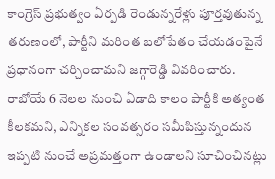కాంగ్రెస్ ప్రభుత్వం ఏర్పడి రెండున్నరేళ్లు పూర్తవుతున్న తరుణంలో, పార్టీని మరింత బలోపేతం చేయడంపైనే ప్రధానంగా చర్చించామని జగ్గారెడ్డి వివరించారు. రాబోయే 6 నెలల నుంచి ఏడాది కాలం పార్టీకి అత్యంత కీలకమని, ఎన్నికల సంవత్సరం సమీపిస్తున్నందున ఇప్పటి నుంచే అప్రమత్తంగా ఉండాలని సూచించినట్లు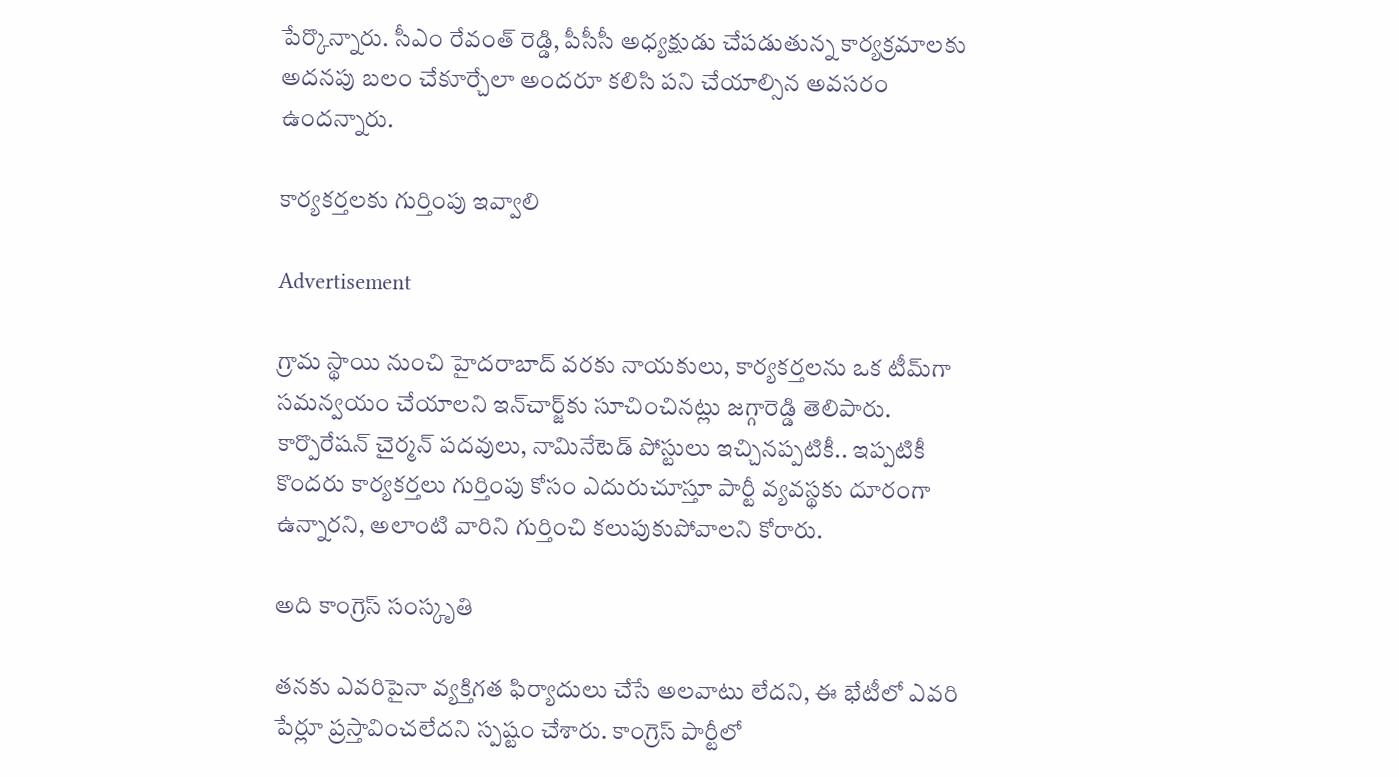పేర్కొన్నారు. సీఎం రేవంత్ రెడ్డి, పీసీసీ అధ్యక్షుడు చేపడుతున్న కార్యక్రమాలకు అదనపు బలం చేకూర్చేలా అందరూ కలిసి పని చేయాల్సిన అవసరం ఉందన్నారు.

కార్యకర్తలకు గుర్తింపు ఇవ్వాలి

Advertisement

గ్రామ స్థాయి నుంచి హైదరాబాద్ వరకు నాయకులు, కార్యకర్తలను ఒక టీమ్‌గా సమన్వయం చేయాలని ఇన్‌చార్జ్‌కు సూచించినట్లు జగ్గారెడ్డి తెలిపారు. కార్పొరేషన్ చైర్మన్ పదవులు, నామినేటెడ్ పోస్టులు ఇచ్చినప్పటికీ.. ఇప్పటికీ కొందరు కార్యకర్తలు గుర్తింపు కోసం ఎదురుచూస్తూ పార్టీ వ్యవస్థకు దూరంగా ఉన్నారని, అలాంటి వారిని గుర్తించి కలుపుకుపోవాలని కోరారు.

అది కాంగ్రెస్ సంస్కృతి

తనకు ఎవరిపైనా వ్యక్తిగత ఫిర్యాదులు చేసే అలవాటు లేదని, ఈ భేటీలో ఎవరి పేర్లూ ప్రస్తావించలేదని స్పష్టం చేశారు. కాంగ్రెస్ పార్టీలో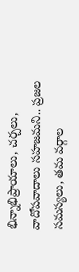భిన్నాభిప్రాయాలు, చర్చలు, వాదోపవాదాలు సహజమని.. ప్రజల సమస్యలు, తమ వర్గాల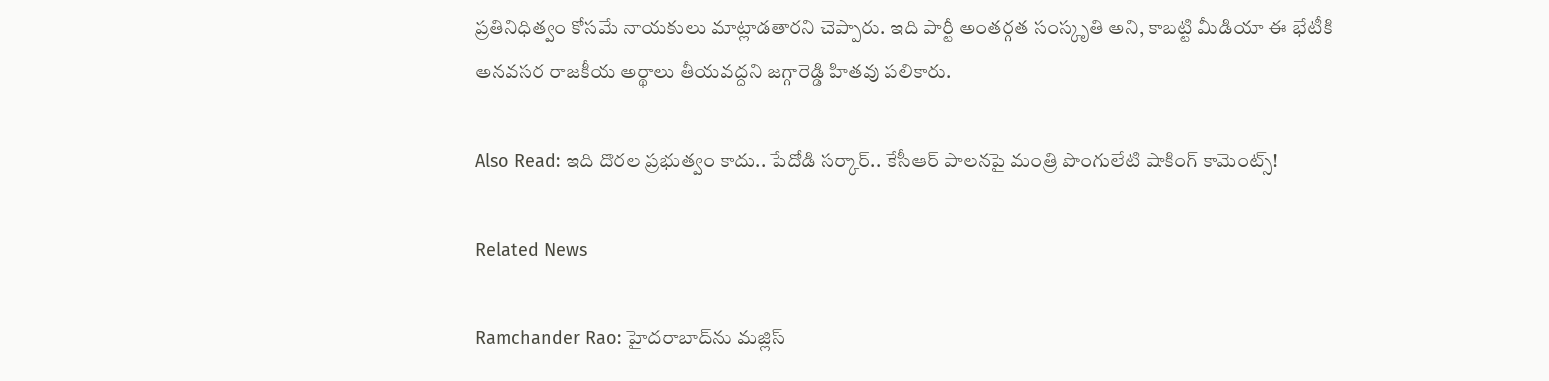ప్రతినిధిత్వం కోసమే నాయకులు మాట్లాడతారని చెప్పారు. ఇది పార్టీ అంతర్గత సంస్కృతి అని, కాబట్టి మీడియా ఈ భేటీకి అనవసర రాజకీయ అర్థాలు తీయవద్దని జగ్గారెడ్డి హితవు పలికారు.

Also Read: ఇది దొరల ప్రభుత్వం కాదు.. పేదోడి సర్కార్.. కేసీఆర్ పాలనపై మంత్రి పొంగులేటి షాకింగ్ కామెంట్స్!

Related News

Ramchander Rao: హైదరాబాద్‌ను మజ్లిస్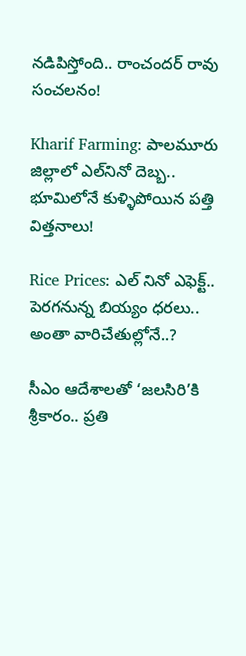నడిపిస్తోంది.. రాంచందర్ రావు సంచలనం!

Kharif Farming: పాలమూరు జిల్లాలో ఎల్‌నినో దెబ్బ.. భూమిలోనే కుళ్ళిపోయిన పత్తి విత్తనాలు!

Rice Prices: ఎల్ నినో ఎఫెక్ట్.. పెరగనున్న బియ్యం ధరలు.. అంతా వారిచేతుల్లోనే..?

సీఎం ఆదేశాలతో ‘జలసిరి’కి శ్రీకారం.. ప్రతి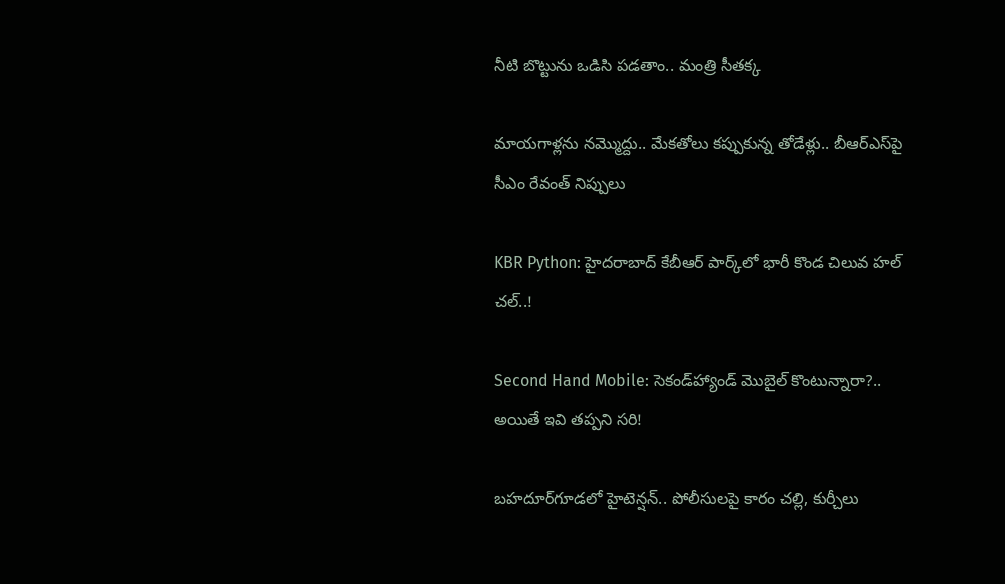నీటి బొట్టును ఒడిసి పడతాం.. మంత్రి సీతక్క

మాయగాళ్లను నమ్మొద్దు.. మేకతోలు కప్పుకున్న తోడేళ్లు.. బీఆర్‌ఎస్‌పై సీఎం రేవంత్ నిప్పులు

KBR Python: హైదరాబాద్ కేబీఆర్ పార్క్‌లో భారీ కొండ చిలువ హల్ చల్..!

Second Hand Mobile: సెకండ్‌హ్యాండ్ మొబైల్ కొంటున్నారా?.. అయితే ఇవి తప్పని సరి!

బహదూర్‌గూడలో హైటెన్షన్.. పోలీసులపై కారం చల్లి, కుర్చీలు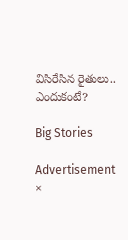విసిరేసిన రైతులు.. ఎందుకంటే?

Big Stories

Advertisement
×